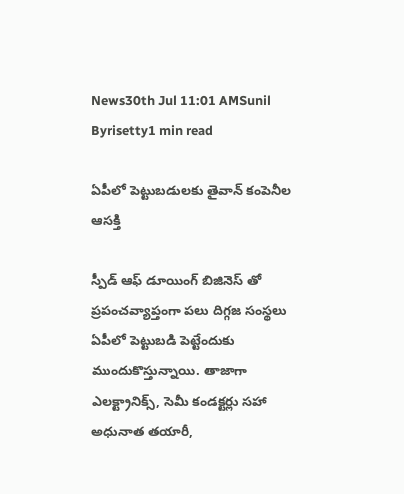News30th Jul 11:01 AMSunil Byrisetty1 min read

ఏపీలో పెట్టుబడులకు తైవాన్ కంపెనీల ఆసక్తి

స్పీడ్ ఆఫ్ డూయింగ్ బిజినెస్ తో ప్రపంచవ్యాప్తంగా పలు దిగ్గజ సంస్థలు ఏపీలో పెట్టుబడి పెట్టేందుకు ముందుకొస్తున్నాయి. తాజాగా ఎలక్ట్రానిక్స్, సెమీ కండక్టర్లు సహా అధునాత తయారీ,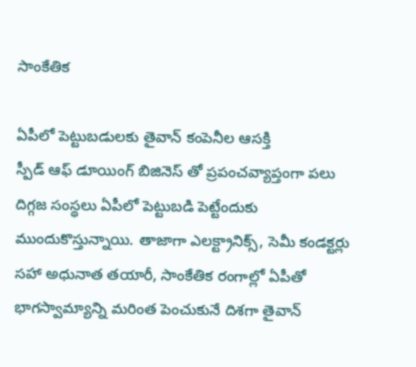సాంకేతిక

ఏపీలో పెట్టుబడులకు తైవాన్ కంపెనీల ఆసక్తి
స్పీడ్ ఆఫ్ డూయింగ్ బిజినెస్ తో ప్రపంచవ్యాప్తంగా పలు దిగ్గజ సంస్థలు ఏపీలో పెట్టుబడి పెట్టేందుకు ముందుకొస్తున్నాయి. తాజాగా ఎలక్ట్రానిక్స్, సెమీ కండక్టర్లు సహా అధునాత తయారీ, సాంకేతిక రంగాల్లో ఏపీతో భాగస్వామ్యాన్ని మరింత పెంచుకునే దిశగా తైవాన్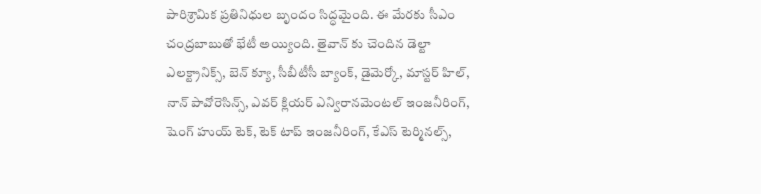పారిశ్రామిక ప్రతినిధుల బృందం సిద్ధమైంది. ఈ మేరకు సీఎం చంద్రబాబుతో భేటీ అయ్యింది. తైవాన్ కు చెందిన డెల్టా ఎలక్ట్రానిక్స్, బెన్ క్యూ, సీబీటీసీ బ్యాంక్, డైమెర్కో, మాస్టర్ హిల్, నాన్ పావోరెసిన్స్, ఎవర్ క్లియర్ ఎన్విరానమెంటల్ ఇంజనీరింగ్, షెంగ్ హుయ్ టెక్, టెక్ టాప్ ఇంజనీరింగ్, కేఎస్ టెర్మినల్స్,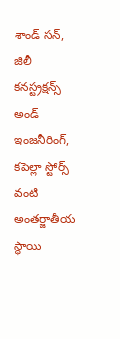శాండ్ సన్, జిలీ కనస్ట్రక్షన్స్ అండ్ ఇంజనీరింగ్, కపెల్లా స్టోర్స్ వంటి అంతర్జాతీయ స్థాయి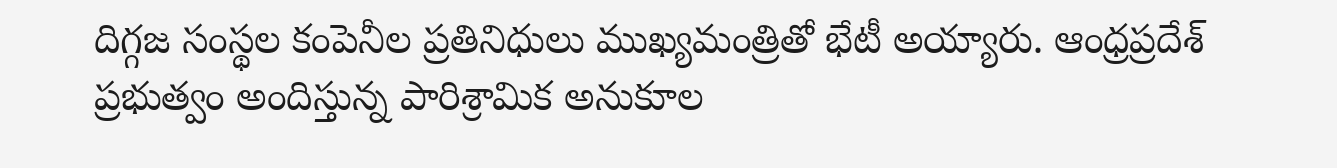దిగ్గజ సంస్థల కంపెనీల ప్రతినిధులు ముఖ్యమంత్రితో భేటీ అయ్యారు. ఆంధ్రప్రదేశ్ ప్రభుత్వం అందిస్తున్న పారిశ్రామిక అనుకూల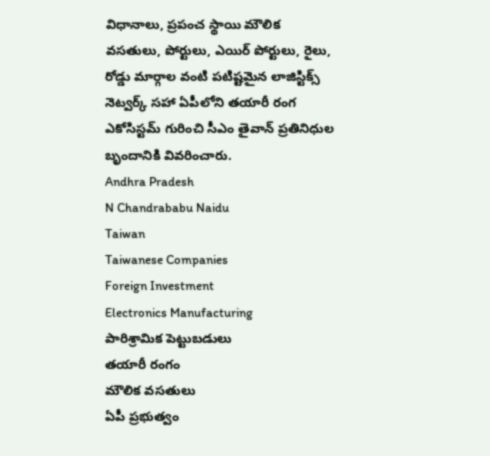విధానాలు, ప్రపంచ స్థాయి మౌలిక వసతులు, పోర్టులు, ఎయిర్ పోర్టులు, రైలు, రోడ్డు మార్గాల వంటి పటిష్టమైన లాజిస్టిక్స్ నెట్వర్క్ సహా ఏపీలోని తయారీ రంగ ఎకోసిస్టమ్ గురించి సీఎం తైవాన్ ప్రతినిధుల బృందానికి వివరించారు.
Andhra Pradesh
N Chandrababu Naidu
Taiwan
Taiwanese Companies
Foreign Investment
Electronics Manufacturing
పారిశ్రామిక పెట్టుబడులు
తయారీ రంగం
మౌలిక వసతులు
ఏపీ ప్రభుత్వం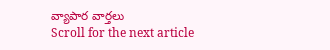వ్యాపార వార్తలు
Scroll for the next article